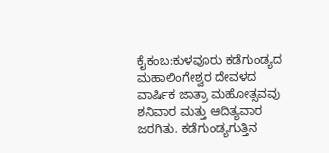ಕೈಕಂಬ:ಕುಳವೂರು ಕಡೆಗುಂಡ್ಯದ ಮಹಾಲಿಂಗೇಶ್ವರ ದೇವಳದ ವಾರ್ಷಿಕ ಜಾತ್ರಾ ಮಹೋತ್ಸವವು ಶನಿವಾರ ಮತ್ತು ಆದಿತ್ಯವಾರ ಜರಗಿತು. ಕಡೆಗುಂಡ್ಯಗುತ್ತಿನ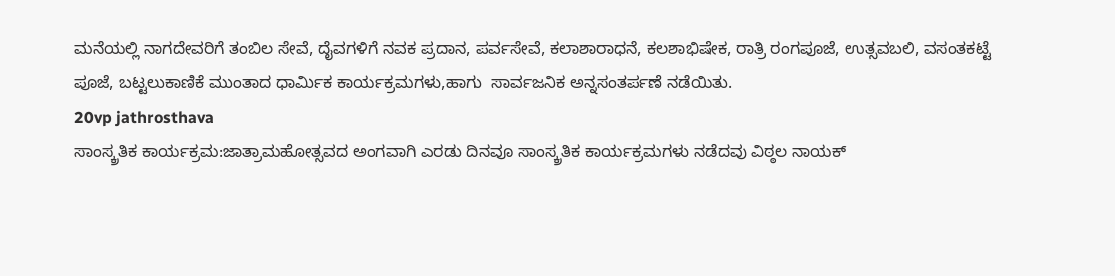ಮನೆಯಲ್ಲಿ ನಾಗದೇವರಿಗೆ ತಂಬಿಲ ಸೇವೆ, ದೈವಗಳಿಗೆ ನವಕ ಪ್ರದಾನ, ಪರ್ವಸೇವೆ, ಕಲಾಶಾರಾಧನೆ, ಕಲಶಾಭಿಷೇಕ, ರಾತ್ರಿ ರಂಗಪೂಜೆ, ಉತ್ಸವಬಲಿ, ವಸಂತಕಟ್ಟೆ ಪೂಜೆ, ಬಟ್ಟಲುಕಾಣಿಕೆ ಮುಂತಾದ ಧಾರ್ಮಿಕ ಕಾರ್ಯಕ್ರಮಗಳು,ಹಾಗು  ಸಾರ್ವಜನಿಕ ಅನ್ನಸಂತರ್ಪಣೆ ನಡೆಯಿತು.
20vp jathrosthava
ಸಾಂಸ್ಕ್ರತಿಕ ಕಾರ್ಯಕ್ರಮ:ಜಾತ್ರಾಮಹೋತ್ಸವದ ಅಂಗವಾಗಿ ಎರಡು ದಿನವೂ ಸಾಂಸ್ಕ್ರತಿಕ ಕಾರ್ಯಕ್ರಮಗಳು ನಡೆದವು ವಿಠ್ಠಲ ನಾಯಕ್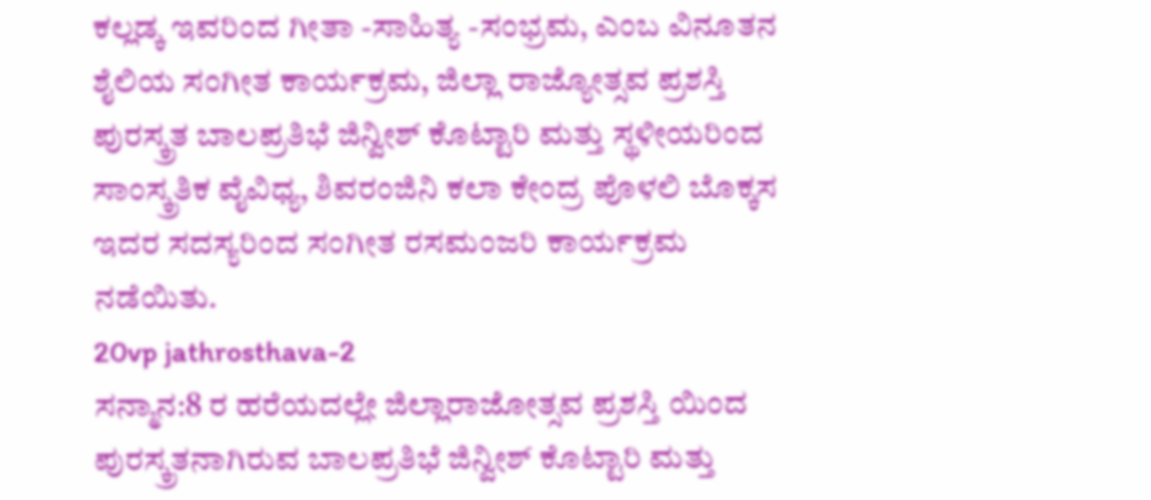ಕಲ್ಲಡ್ಕ ಇವರಿಂದ ಗೀತಾ -ಸಾಹಿತ್ಯ -ಸಂಭ್ರಮ, ಎಂಬ ವಿನೂತನ ಶೈಲಿಯ ಸಂಗೀತ ಕಾರ್ಯಕ್ರಮ, ಜಿಲ್ಲಾ ರಾಜ್ಯೋತ್ಸವ ಪ್ರಶಸ್ತಿ ಪುರಸ್ಕ್ರತ ಬಾಲಪ್ರತಿಭೆ ಜಿನ್ವೀಶ್ ಕೊಟ್ಟಾರಿ ಮತ್ತು ಸ್ಥಳೀಯರಿಂದ ಸಾಂಸ್ಕ್ರತಿಕ ವೈವಿಧ್ಯ, ಶಿವರಂಜಿನಿ ಕಲಾ ಕೇಂದ್ರ ಪೊಳಲಿ ಬೊಕ್ಕಸ ಇದರ ಸದಸ್ಯರಿಂದ ಸಂಗೀತ ರಸಮಂಜರಿ ಕಾರ್ಯಕ್ರಮ ನಡೆಯಿತು.
20vp jathrosthava-2
ಸನ್ಮಾನ:8 ರ ಹರೆಯದಲ್ಲೇ ಜಿಲ್ಲಾರಾಜೋತ್ಸವ ಪ್ರಶಸ್ತಿ ಯಿಂದ ಪುರಸ್ಕ್ರತನಾಗಿರುವ ಬಾಲಪ್ರತಿಭೆ ಜಿನ್ವೀಶ್ ಕೊಟ್ಟಾರಿ ಮತ್ತು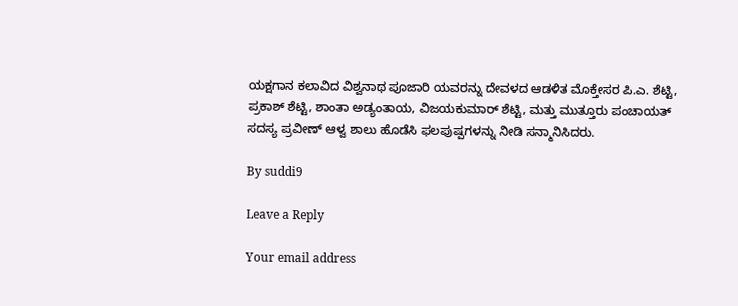ಯಕ್ಷಗಾನ ಕಲಾವಿದ ವಿಶ್ವನಾಥ ಪೂಜಾರಿ ಯವರನ್ನು ದೇವಳದ ಆಡಳಿತ ಮೊಕ್ತೇಸರ ಪಿ.ಎ. ಶೆಟ್ಟಿ, ಪ್ರಕಾಶ್ ಶೆಟ್ಟಿ, ಶಾಂತಾ ಅಡ್ಯಂತಾಯ, ವಿಜಯಕುಮಾರ್ ಶೆಟ್ಟಿ, ಮತ್ತು ಮುತ್ತೂರು ಪಂಚಾಯತ್ ಸದಸ್ಯ ಪ್ರವೀಣ್ ಆಳ್ವ ಶಾಲು ಹೊಡೆಸಿ ಫಲಪುಷ್ಪಗಳನ್ನು ನೀಡಿ ಸನ್ಮಾನಿಸಿದರು.

By suddi9

Leave a Reply

Your email address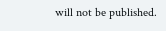will not be published.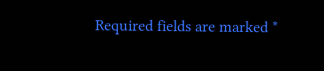Required fields are marked *